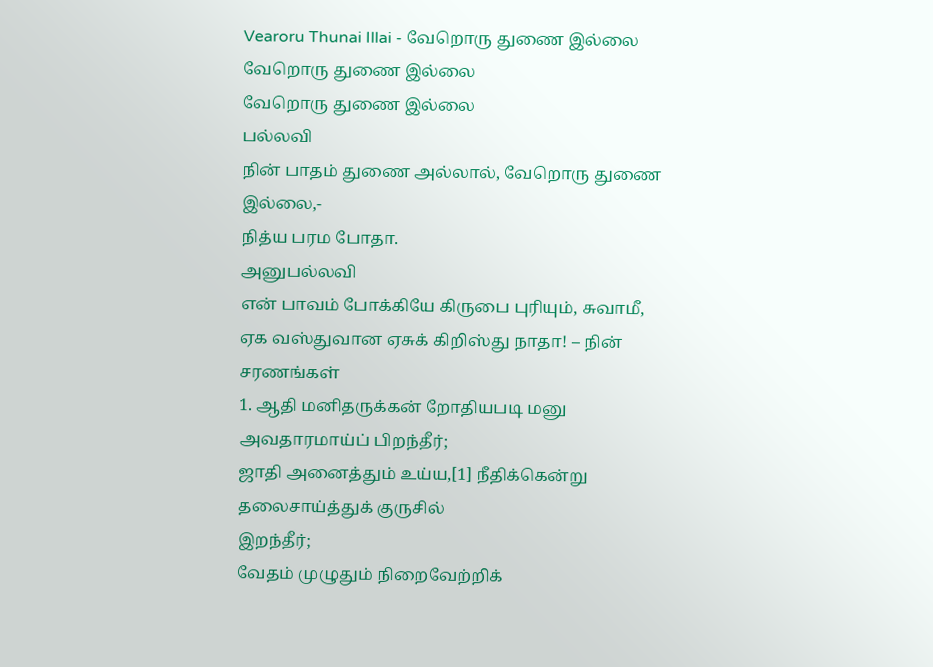Vearoru Thunai Illai - வேறொரு துணை இல்லை
வேறொரு துணை இல்லை
வேறொரு துணை இல்லை
பல்லவி
நின் பாதம் துணை அல்லால், வேறொரு துணை
இல்லை,-
நித்ய பரம போதா.
அனுபல்லவி
என் பாவம் போக்கியே கிருபை புரியும், சுவாமீ,
ஏக வஸ்துவான ஏசுக் கிறிஸ்து நாதா! – நின்
சரணங்கள்
1. ஆதி மனிதருக்கன் றோதியபடி மனு அவதாரமாய்ப் பிறந்தீர்;
ஜாதி அனைத்தும் உய்ய,[1] நீதிக்கென்று தலைசாய்த்துக் குருசில்
இறந்தீர்;
வேதம் முழுதும் நிறைவேற்றிக்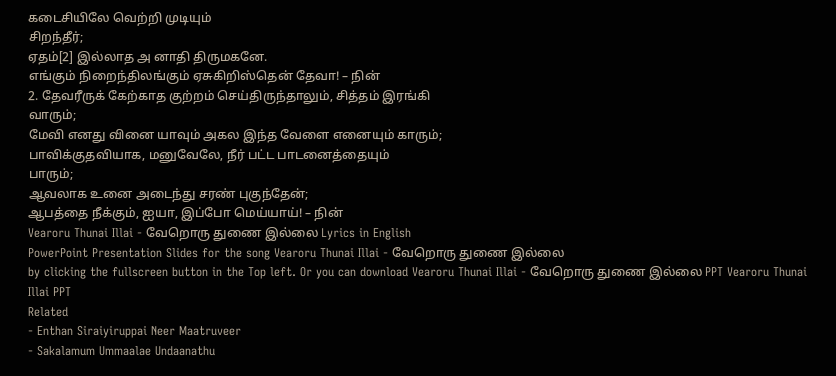கடைசியிலே வெற்றி முடியும்
சிறந்தீர்;
ஏதம்[2] இல்லாத அ னாதி திருமகனே.
எங்கும் நிறைந்திலங்கும் ஏசுகிறிஸ்தென் தேவா! – நின்
2. தேவரீருக் கேற்காத குற்றம் செய்திருந்தாலும், சித்தம் இரங்கி
வாரும்;
மேவி எனது வினை யாவும் அகல இந்த வேளை எனையும் காரும்;
பாவிக்குதவியாக, மனுவேலே, நீர் பட்ட பாடனைத்தையும்
பாரும்;
ஆவலாக உனை அடைந்து சரண் புகுந்தேன்;
ஆபத்தை நீக்கும், ஐயா, இப்போ மெய்யாய்! – நின்
Vearoru Thunai Illai - வேறொரு துணை இல்லை Lyrics in English
PowerPoint Presentation Slides for the song Vearoru Thunai Illai - வேறொரு துணை இல்லை
by clicking the fullscreen button in the Top left. Or you can download Vearoru Thunai Illai - வேறொரு துணை இல்லை PPT Vearoru Thunai Illai PPT
Related
- Enthan Siraiyiruppai Neer Maatruveer
- Sakalamum Ummaalae Undaanathu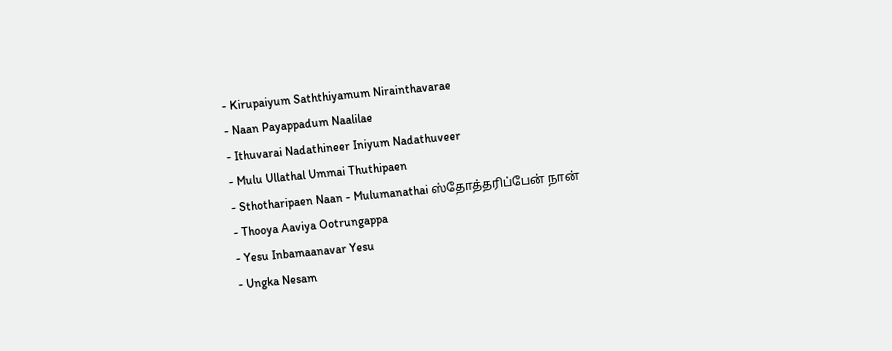- Kirupaiyum Saththiyamum Nirainthavarae
- Naan Payappadum Naalilae
- Ithuvarai Nadathineer Iniyum Nadathuveer
- Mulu Ullathal Ummai Thuthipaen
- Sthotharipaen Naan - Mulumanathai ஸ்தோத்தரிப்பேன் நான்
- Thooya Aaviya Ootrungappa
- Yesu Inbamaanavar Yesu
- Ungka Nesam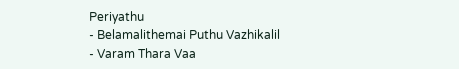Periyathu
- Belamalithemai Puthu Vazhikalil
- Varam Thara Vaa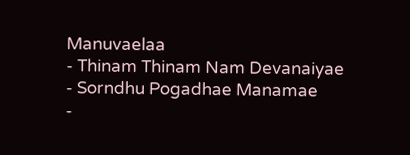Manuvaelaa
- Thinam Thinam Nam Devanaiyae
- Sorndhu Pogadhae Manamae
-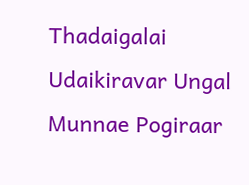Thadaigalai Udaikiravar Ungal Munnae Pogiraar